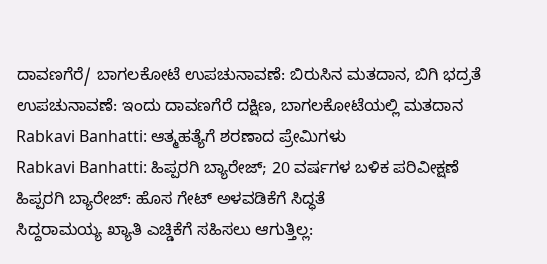ದಾವಣಗೆರೆ/ ಬಾಗಲಕೋಟೆ ಉಪಚುನಾವಣೆ: ಬಿರುಸಿನ ಮತದಾನ, ಬಿಗಿ ಭದ್ರತೆ
ಉಪಚುನಾವಣೆ: ಇಂದು ದಾವಣಗೆರೆ ದಕ್ಷಿಣ, ಬಾಗಲಕೋಟೆಯಲ್ಲಿ ಮತದಾನ
Rabkavi Banhatti: ಆತ್ಮಹತ್ಯೆಗೆ ಶರಣಾದ ಪ್ರೇಮಿಗಳು
Rabkavi Banhatti: ಹಿಪ್ಪರಗಿ ಬ್ಯಾರೇಜ್; 20 ವರ್ಷಗಳ ಬಳಿಕ ಪರಿವೀಕ್ಷಣೆ
ಹಿಪ್ಪರಗಿ ಬ್ಯಾರೇಜ್: ಹೊಸ ಗೇಟ್ ಅಳವಡಿಕೆಗೆ ಸಿದ್ಧತೆ
ಸಿದ್ದರಾಮಯ್ಯ ಖ್ಯಾತಿ ಎಚ್ಡಿಕೆಗೆ ಸಹಿಸಲು ಆಗುತ್ತಿಲ್ಲ: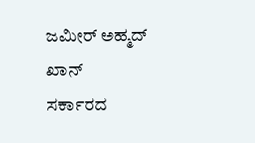ಜಮೀರ್ ಅಹ್ಮದ್ ಖಾನ್
ಸರ್ಕಾರದ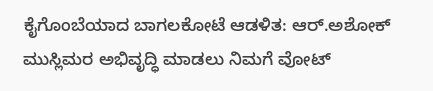ಕೈಗೊಂಬೆಯಾದ ಬಾಗಲಕೋಟೆ ಆಡಳಿತ: ಆರ್.ಅಶೋಕ್
ಮುಸ್ಲಿಮರ ಅಭಿವೃದ್ಧಿ ಮಾಡಲು ನಿಮಗೆ ವೋಟ್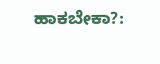ಹಾಕಬೇಕಾ?: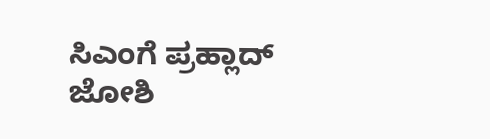ಸಿಎಂಗೆ ಪ್ರಹ್ಲಾದ್ ಜೋಶಿ